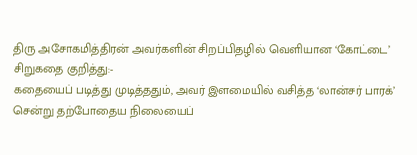திரு அசோகமித்திரன் அவர்களின் சிறப்பிதழில் வெளியான ‘கோட்டை’ சிறுகதை குறித்து:-
கதையைப் படித்து முடித்ததும், அவர் இளமையில் வசித்த ‘லான்சர் பாரக்’ சென்று தற்போதைய நிலையைப்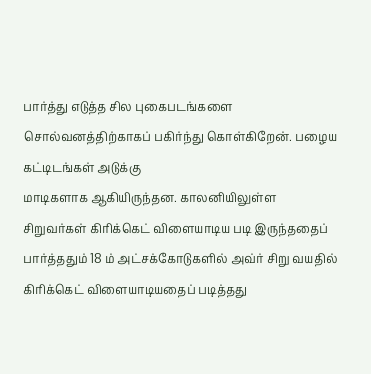பார்த்து எடுத்த சில புகைபடங்களை சொல்வனத்திற்காகப் பகிர்ந்து கொள்கிறேன். பழைய கட்டிடங்கள் அடுக்கு
மாடிகளாக ஆகியிருந்தன. காலனியிலுள்ள சிறுவர்கள் கிரிக்கெட் விளையாடிய படி இருந்ததைப் பார்த்ததும் 18 ம் அட்சக்கோடுகளில் அவ்ர் சிறு வயதில் கிரிக்கெட் விளையாடியதைப் படித்தது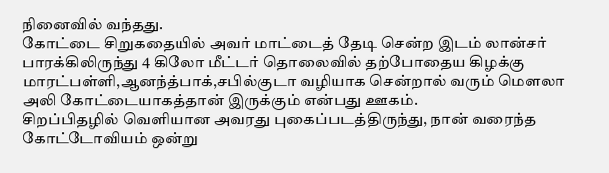நினைவில் வந்தது.
கோட்டை சிறுகதையில் அவர் மாட்டைத் தேடி சென்ற இடம் லான்சர் பாரக்கிலிருந்து 4 கிலோ மீட்டர் தொலைவில் தற்போதைய கிழக்கு மாரட்பள்ளி,ஆனந்த்பாக்,சபில்குடா வழியாக சென்றால் வரும் மௌலா அலி கோட்டையாகத்தான் இருக்கும் என்பது ஊகம்.
சிறப்பிதழில் வெளியான அவரது புகைப்படத்திருந்து, நான் வரைந்த கோட்டோவியம் ஒன்று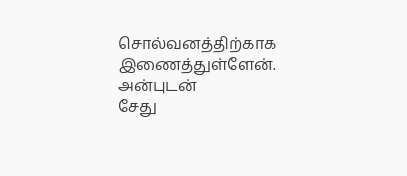சொல்வனத்திற்காக இணைத்துள்ளேன்.
அன்புடன்
சேது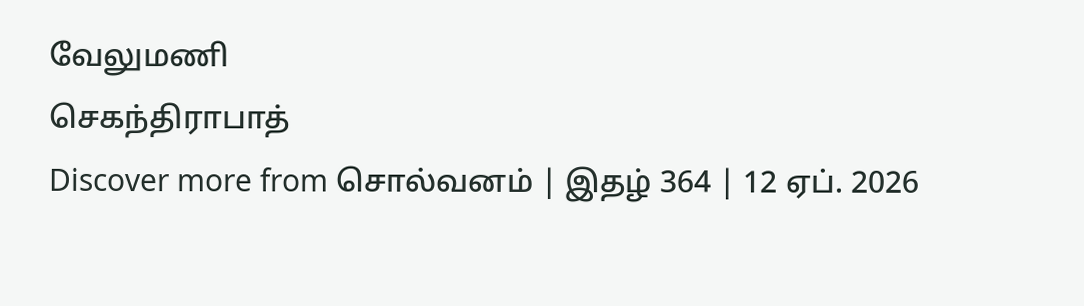வேலுமணி
செகந்திராபாத்
Discover more from சொல்வனம் | இதழ் 364 | 12 ஏப். 2026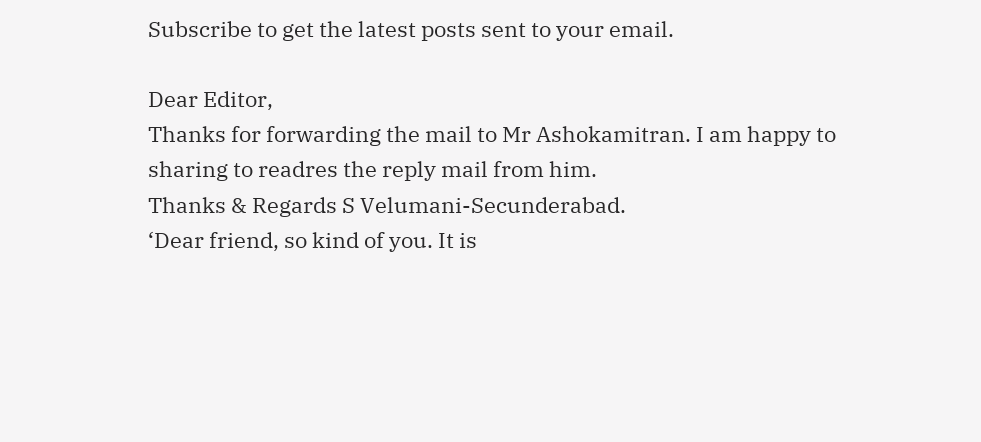Subscribe to get the latest posts sent to your email.

Dear Editor,
Thanks for forwarding the mail to Mr Ashokamitran. I am happy to sharing to readres the reply mail from him.
Thanks & Regards S Velumani-Secunderabad.
‘Dear friend, so kind of you. It is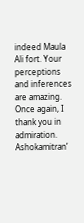indeed Maula Ali fort. Your perceptions and inferences are amazing. Once again, I thank you in admiration. Ashokamitran’